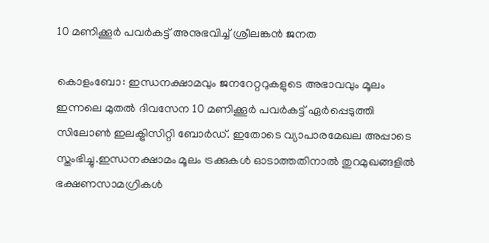10 മണിക്കൂര്‍ പവര്‍കട്ട് അനുഭവിച്ച് ശ്രീലങ്കന്‍ ജനത

കൊളംബോ: ഇന്ധനക്ഷാമവും ജനറേറ്ററുകളുടെ അഭാവവും മൂലം ഇന്നലെ മുതല്‍ ദിവസേന 10 മണിക്കൂര്‍ പവര്‍കട്ട് ഏര്‍പ്പെടുത്തി സിലോണ്‍ ഇലക്ട്രിസിറ്റി ബോര്‍ഡ്. ഇതോടെ വ്യാപാരമേഖല അപ്പാടെ സ്തംഭിച്ചു.ഇന്ധനക്ഷാമം മൂലം ട്രക്കുകള്‍ ഓടാത്തതിനാല്‍ തുറമുഖങ്ങളില്‍ ഭക്ഷണസാമഗ്രികള്‍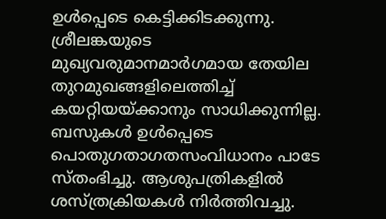ഉള്‍പ്പെടെ കെട്ടിക്കിടക്കുന്നു. ശ്രീലങ്കയുടെ മുഖ്യവരുമാനമാര്‍ഗമായ തേയില തുറമുഖങ്ങളിലെത്തിച്ച് കയറ്റിയയ്ക്കാനും സാധിക്കുന്നില്ല. ബസുകള്‍ ഉള്‍പ്പെടെ പൊതുഗതാഗതസംവിധാനം പാടേ സ്തംഭിച്ചു. ആശുപത്രികളില്‍ ശസ്ത്രക്രിയകള്‍ നിര്‍ത്തിവച്ചു.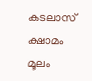കടലാസ് ക്ഷാമം മൂലം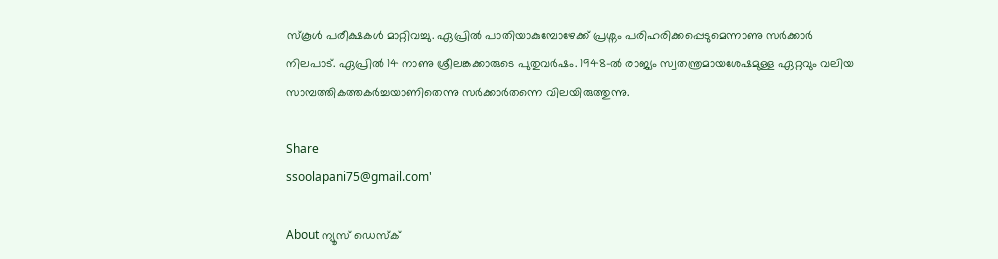സ്‌കൂള്‍ പരീക്ഷകള്‍ മാറ്റിവച്ചു. ഏപ്രില്‍ പാതിയാകുമ്പോഴേക്ക് പ്രശ്നം പരിഹരിക്കപ്പെടുമെന്നാണു സര്‍ക്കാര്‍ നിലപാട്. ഏപ്രില്‍ 14 നാണു ശ്രീലങ്കക്കാരുടെ പുതുവര്‍ഷം. 1948-ല്‍ രാജ്യം സ്വതന്ത്രമായശേഷമുള്ള ഏറ്റവും വലിയ സാമ്പത്തികത്തകര്‍ച്ചയാണിതെന്നു സര്‍ക്കാര്‍തന്നെ വിലയിരുത്തുന്നു.

Share
ssoolapani75@gmail.com'

About ന്യൂസ് ഡെസ്ക്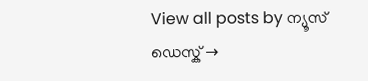View all posts by ന്യൂസ് ഡെസ്ക് →